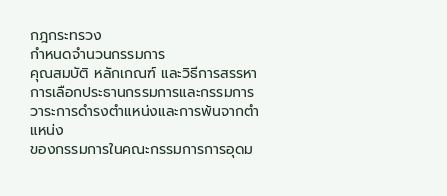กฎกระทรวง
กำหนดจำนวนกรรมการ
คุณสมบัติ หลักเกณฑ์ และวิธีการสรรหา
การเลือกประธานกรรมการและกรรมการ
วาระการดำรงตำแหน่งและการพ้นจากตำแหน่ง
ของกรรมการในคณะกรรมการการอุดม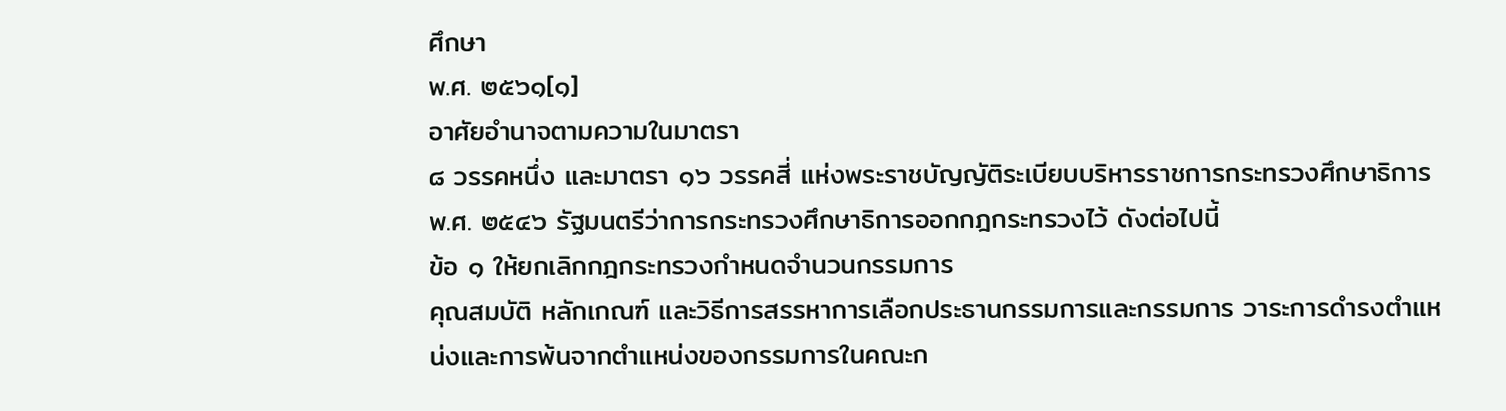ศึกษา
พ.ศ. ๒๕๖๑[๑]
อาศัยอำนาจตามความในมาตรา
๘ วรรคหนึ่ง และมาตรา ๑๖ วรรคสี่ แห่งพระราชบัญญัติระเบียบบริหารราชการกระทรวงศึกษาธิการ
พ.ศ. ๒๕๔๖ รัฐมนตรีว่าการกระทรวงศึกษาธิการออกกฎกระทรวงไว้ ดังต่อไปนี้
ข้อ ๑ ให้ยกเลิกกฎกระทรวงกำหนดจำนวนกรรมการ
คุณสมบัติ หลักเกณฑ์ และวิธีการสรรหาการเลือกประธานกรรมการและกรรมการ วาระการดำรงตำแหน่งและการพ้นจากตำแหน่งของกรรมการในคณะก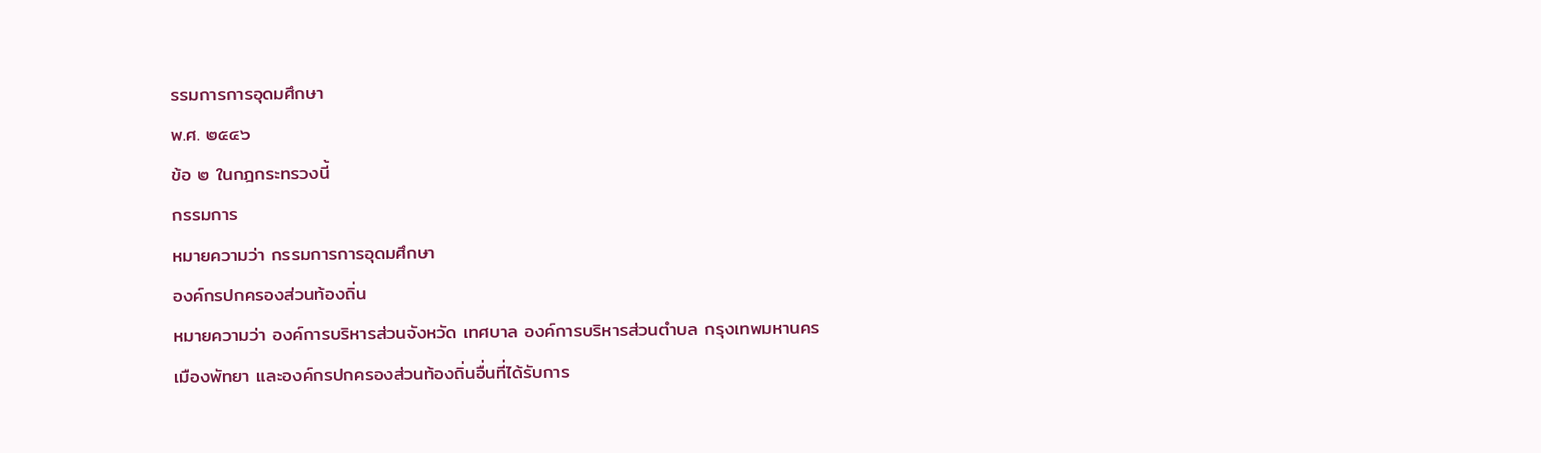รรมการการอุดมศึกษา
พ.ศ. ๒๕๔๖
ข้อ ๒ ในกฎกระทรวงนี้
กรรมการ
หมายความว่า กรรมการการอุดมศึกษา
องค์กรปกครองส่วนท้องถิ่น
หมายความว่า องค์การบริหารส่วนจังหวัด เทศบาล องค์การบริหารส่วนตำบล กรุงเทพมหานคร
เมืองพัทยา และองค์กรปกครองส่วนท้องถิ่นอื่นที่ได้รับการ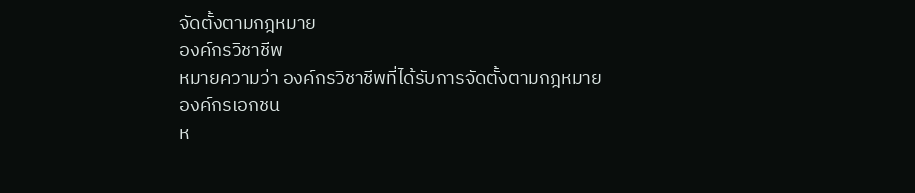จัดตั้งตามกฎหมาย
องค์กรวิชาชีพ
หมายความว่า องค์กรวิชาชีพที่ได้รับการจัดตั้งตามกฎหมาย
องค์กรเอกชน
ห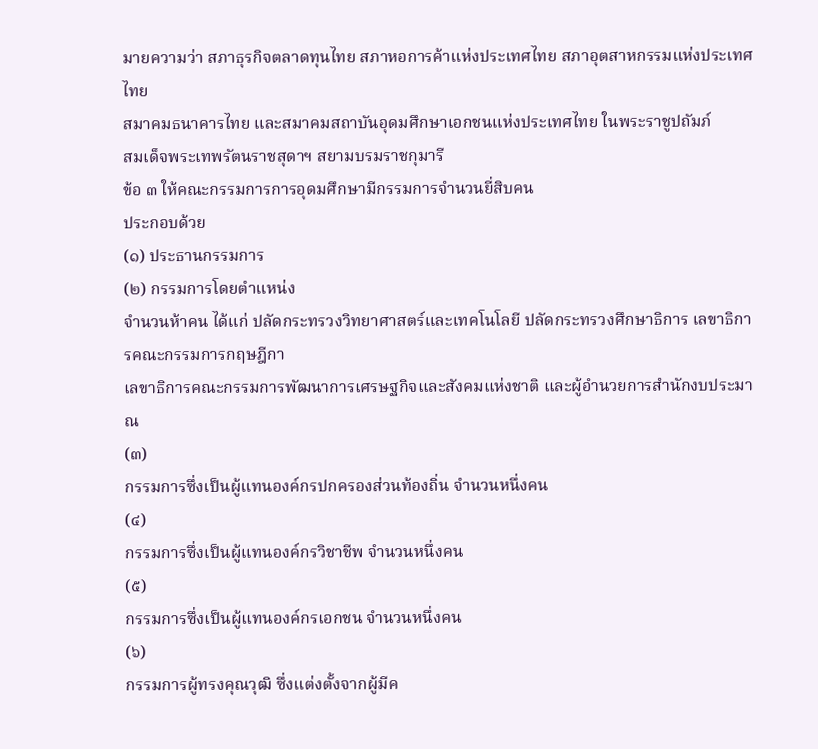มายความว่า สภาธุรกิจตลาดทุนไทย สภาหอการค้าแห่งประเทศไทย สภาอุตสาหกรรมแห่งประเทศไทย
สมาคมธนาคารไทย และสมาคมสถาบันอุดมศึกษาเอกชนแห่งประเทศไทย ในพระราชูปถัมภ์
สมเด็จพระเทพรัตนราชสุดาฯ สยามบรมราชกุมารี
ข้อ ๓ ให้คณะกรรมการการอุดมศึกษามีกรรมการจำนวนยี่สิบคน
ประกอบด้วย
(๑) ประธานกรรมการ
(๒) กรรมการโดยตำแหน่ง
จำนวนห้าคน ได้แก่ ปลัดกระทรวงวิทยาศาสตร์และเทคโนโลยี ปลัดกระทรวงศึกษาธิการ เลขาธิการคณะกรรมการกฤษฎีกา
เลขาธิการคณะกรรมการพัฒนาการเศรษฐกิจและสังคมแห่งชาติ และผู้อำนวยการสำนักงบประมาณ
(๓)
กรรมการซึ่งเป็นผู้แทนองค์กรปกครองส่วนท้องถิ่น จำนวนหนึ่งคน
(๔)
กรรมการซึ่งเป็นผู้แทนองค์กรวิชาชีพ จำนวนหนึ่งคน
(๕)
กรรมการซึ่งเป็นผู้แทนองค์กรเอกชน จำนวนหนึ่งคน
(๖)
กรรมการผู้ทรงคุณวุฒิ ซึ่งแต่งตั้งจากผู้มีค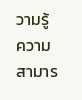วามรู้ ความสามาร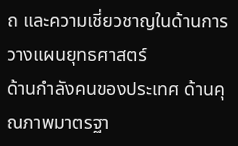ถ และความเชี่ยวชาญในด้านการวางแผนยุทธศาสตร์
ด้านกำลังคนของประเทศ ด้านคุณภาพมาตรฐา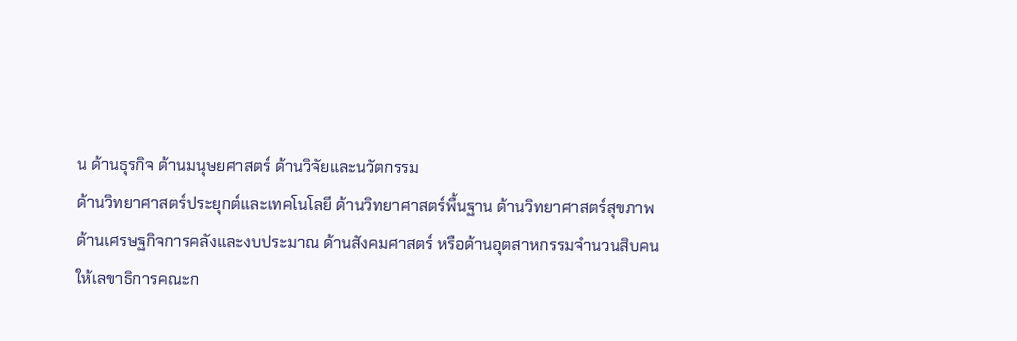น ด้านธุรกิจ ด้านมนุษยศาสตร์ ด้านวิจัยและนวัตกรรม
ด้านวิทยาศาสตร์ประยุกต์และเทคโนโลยี ด้านวิทยาศาสตร์พื้นฐาน ด้านวิทยาศาสตร์สุขภาพ
ด้านเศรษฐกิจการคลังและงบประมาณ ด้านสังคมศาสตร์ หรือด้านอุตสาหกรรมจำนวนสิบคน
ให้เลขาธิการคณะก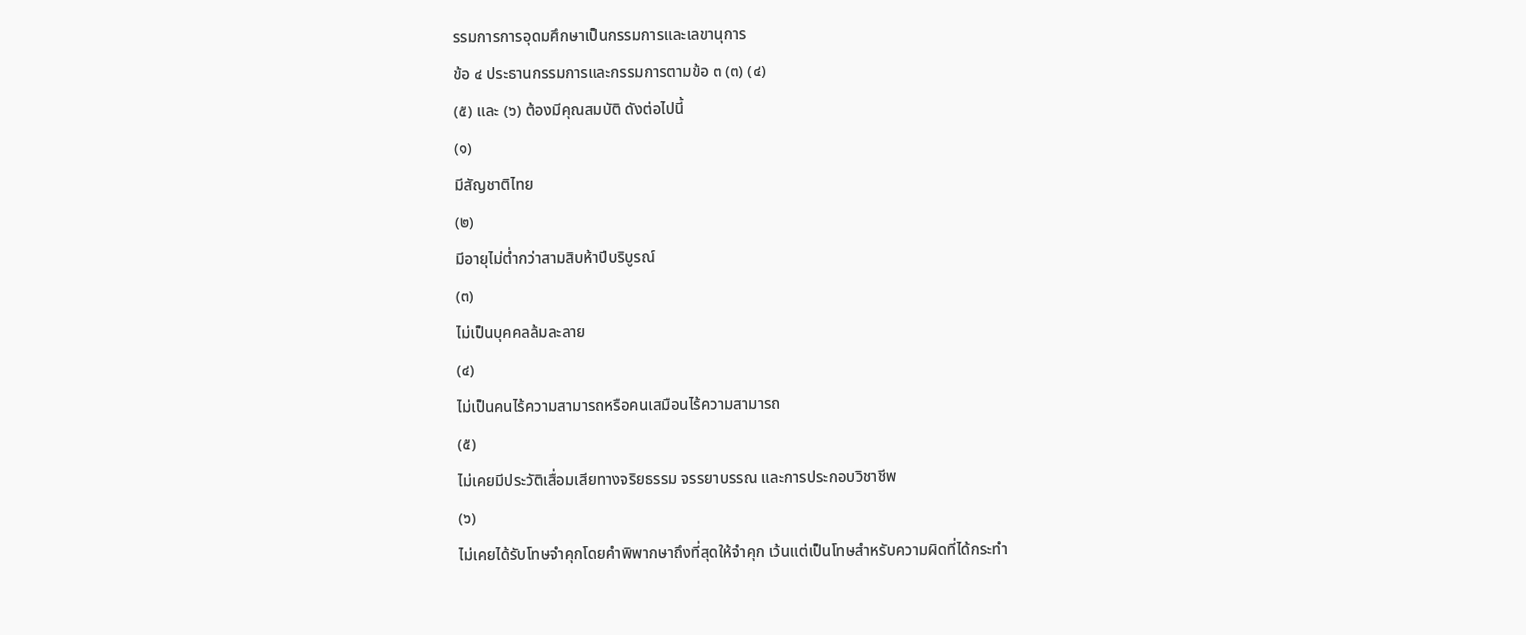รรมการการอุดมศึกษาเป็นกรรมการและเลขานุการ
ข้อ ๔ ประธานกรรมการและกรรมการตามข้อ ๓ (๓) (๔)
(๕) และ (๖) ต้องมีคุณสมบัติ ดังต่อไปนี้
(๑)
มีสัญชาติไทย
(๒)
มีอายุไม่ต่ำกว่าสามสิบห้าปีบริบูรณ์
(๓)
ไม่เป็นบุคคลล้มละลาย
(๔)
ไม่เป็นคนไร้ความสามารถหรือคนเสมือนไร้ความสามารถ
(๕)
ไม่เคยมีประวัติเสื่อมเสียทางจริยธรรม จรรยาบรรณ และการประกอบวิชาชีพ
(๖)
ไม่เคยได้รับโทษจำคุกโดยคำพิพากษาถึงที่สุดให้จำคุก เว้นแต่เป็นโทษสำหรับความผิดที่ได้กระทำ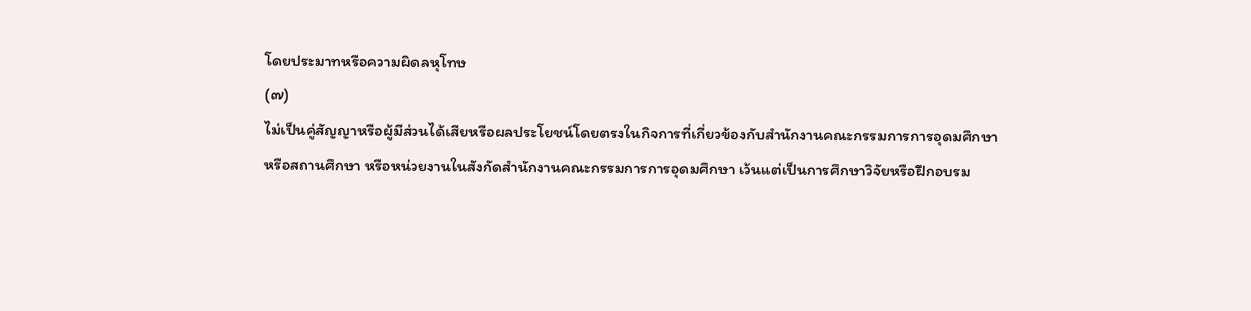โดยประมาทหรือความผิดลหุโทษ
(๗)
ไม่เป็นคู่สัญญาหรือผู้มีส่วนได้เสียหรือผลประโยชน์โดยตรงในกิจการที่เกี่ยวข้องกับสำนักงานคณะกรรมการการอุดมศึกษา
หรือสถานศึกษา หรือหน่วยงานในสังกัดสำนักงานคณะกรรมการการอุดมศึกษา เว้นแต่เป็นการศึกษาวิจัยหรือฝึกอบรม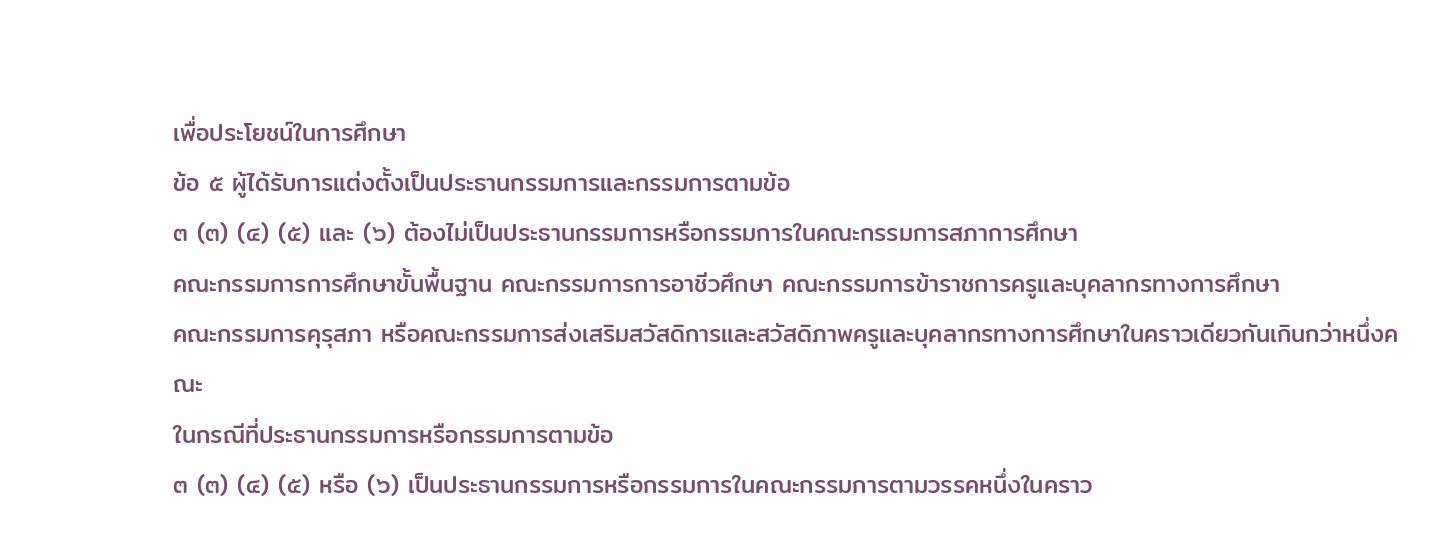เพื่อประโยชน์ในการศึกษา
ข้อ ๕ ผู้ได้รับการแต่งตั้งเป็นประธานกรรมการและกรรมการตามข้อ
๓ (๓) (๔) (๕) และ (๖) ต้องไม่เป็นประธานกรรมการหรือกรรมการในคณะกรรมการสภาการศึกษา
คณะกรรมการการศึกษาขั้นพื้นฐาน คณะกรรมการการอาชีวศึกษา คณะกรรมการข้าราชการครูและบุคลากรทางการศึกษา
คณะกรรมการคุรุสภา หรือคณะกรรมการส่งเสริมสวัสดิการและสวัสดิภาพครูและบุคลากรทางการศึกษาในคราวเดียวกันเกินกว่าหนึ่งคณะ
ในกรณีที่ประธานกรรมการหรือกรรมการตามข้อ
๓ (๓) (๔) (๕) หรือ (๖) เป็นประธานกรรมการหรือกรรมการในคณะกรรมการตามวรรคหนึ่งในคราว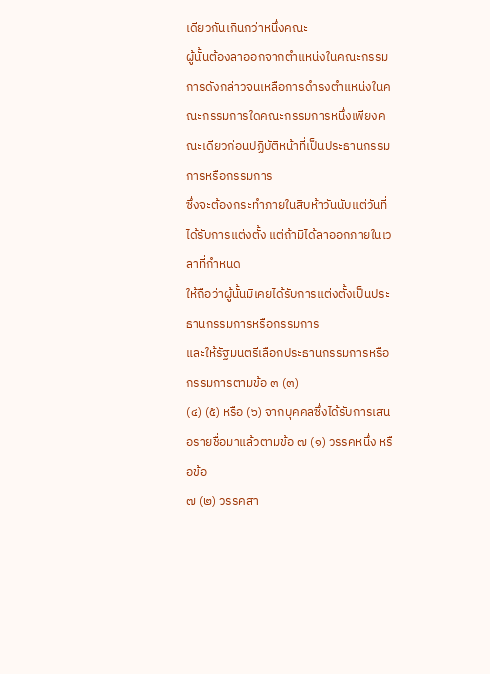เดียวกันเกินกว่าหนึ่งคณะ
ผู้นั้นต้องลาออกจากตำแหน่งในคณะกรรมการดังกล่าวจนเหลือการดำรงตำแหน่งในคณะกรรมการใดคณะกรรมการหนึ่งเพียงคณะเดียวก่อนปฏิบัติหน้าที่เป็นประธานกรรมการหรือกรรมการ
ซึ่งจะต้องกระทำภายในสิบห้าวันนับแต่วันที่ได้รับการแต่งตั้ง แต่ถ้ามิได้ลาออกภายในเวลาที่กำหนด
ให้ถือว่าผู้นั้นมิเคยได้รับการแต่งตั้งเป็นประธานกรรมการหรือกรรมการ
และให้รัฐมนตรีเลือกประธานกรรมการหรือกรรมการตามข้อ ๓ (๓)
(๔) (๕) หรือ (๖) จากบุคคลซึ่งได้รับการเสนอรายชื่อมาแล้วตามข้อ ๗ (๑) วรรคหนึ่ง หรือข้อ
๗ (๒) วรรคสา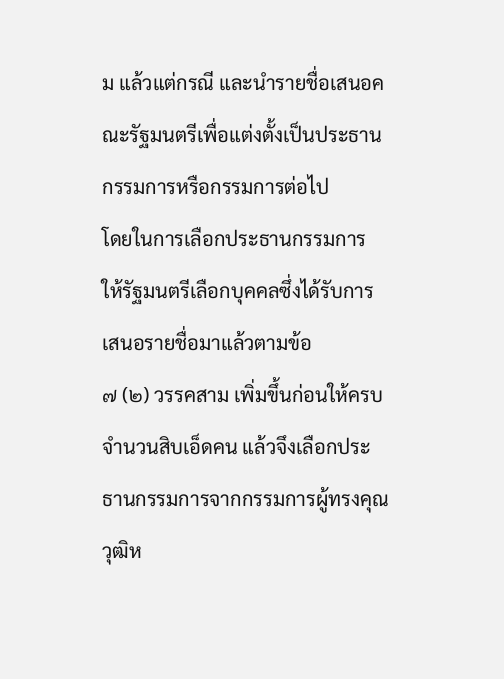ม แล้วแต่กรณี และนำรายชื่อเสนอคณะรัฐมนตรีเพื่อแต่งตั้งเป็นประธานกรรมการหรือกรรมการต่อไป
โดยในการเลือกประธานกรรมการ ให้รัฐมนตรีเลือกบุคคลซึ่งได้รับการเสนอรายชื่อมาแล้วตามข้อ
๗ (๒) วรรคสาม เพิ่มขึ้นก่อนให้ครบจำนวนสิบเอ็ดคน แล้วจึงเลือกประธานกรรมการจากกรรมการผู้ทรงคุณวุฒิห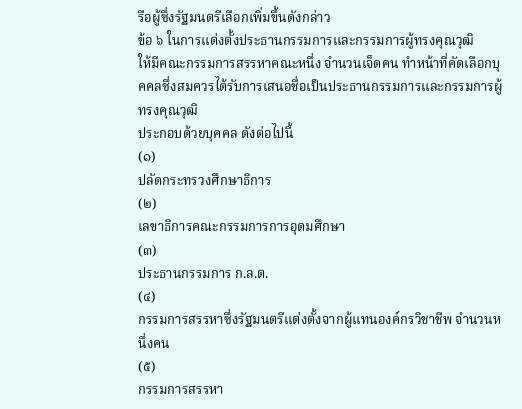รือผู้ซึ่งรัฐมนตรีเลือกเพิ่มขึ้นดังกล่าว
ข้อ ๖ ในการแต่งตั้งประธานกรรมการและกรรมการผู้ทรงคุณวุฒิ
ให้มีคณะกรรมการสรรหาคณะหนึ่ง จำนวนเจ็ดคน ทำหน้าที่คัดเลือกบุคคลซึ่งสมควรได้รับการเสนอชื่อเป็นประธานกรรมการและกรรมการผู้ทรงคุณวุฒิ
ประกอบด้วยบุคคล ดังต่อไปนี้
(๑)
ปลัดกระทรวงศึกษาธิการ
(๒)
เลขาธิการคณะกรรมการการอุดมศึกษา
(๓)
ประธานกรรมการ ก.ล.ต.
(๔)
กรรมการสรรหาซึ่งรัฐมนตรีแต่งตั้งจากผู้แทนองค์กรวิชาชีพ จำนวนหนึ่งคน
(๕)
กรรมการสรรหา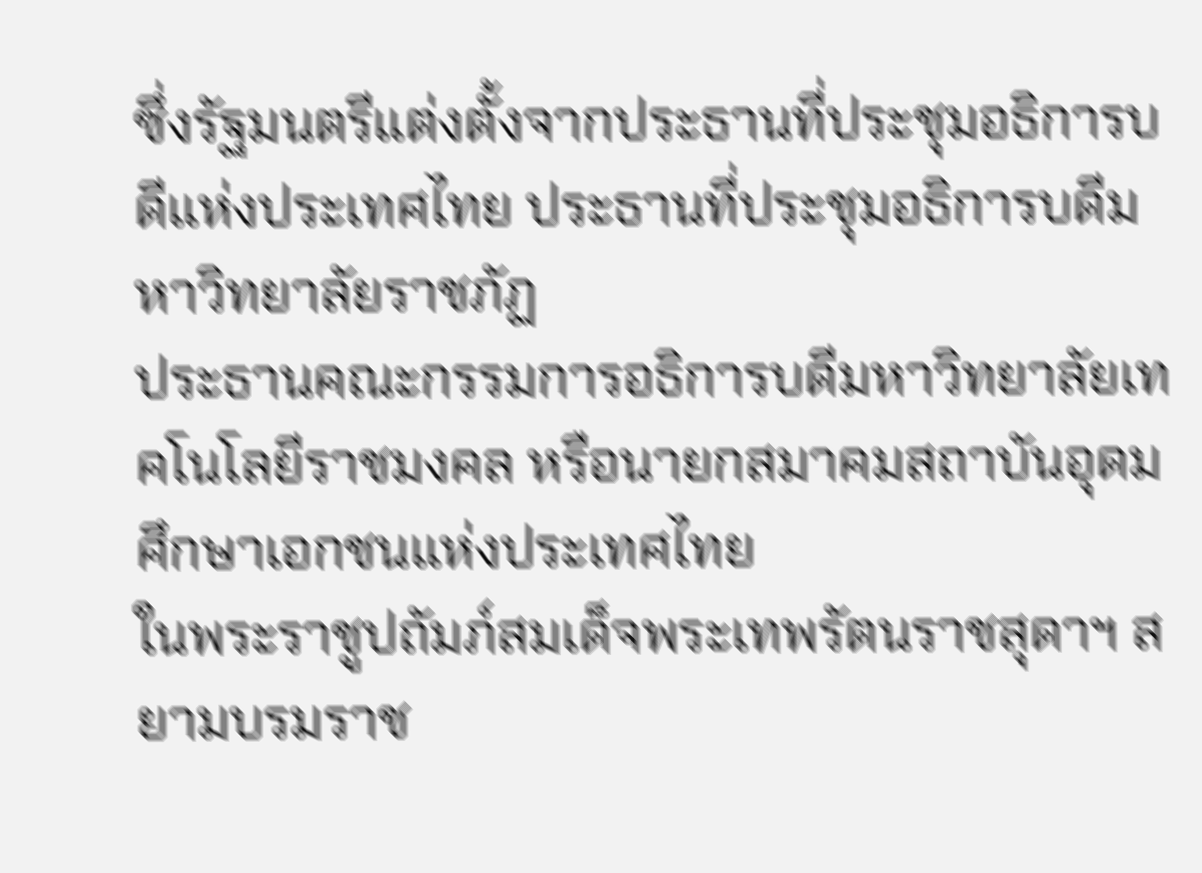ซึ่งรัฐมนตรีแต่งตั้งจากประธานที่ประชุมอธิการบดีแห่งประเทศไทย ประธานที่ประชุมอธิการบดีมหาวิทยาลัยราชภัฏ
ประธานคณะกรรมการอธิการบดีมหาวิทยาลัยเทคโนโลยีราชมงคล หรือนายกสมาคมสถาบันอุดมศึกษาเอกชนแห่งประเทศไทย
ในพระราชูปถัมภ์สมเด็จพระเทพรัตนราชสุดาฯ สยามบรมราช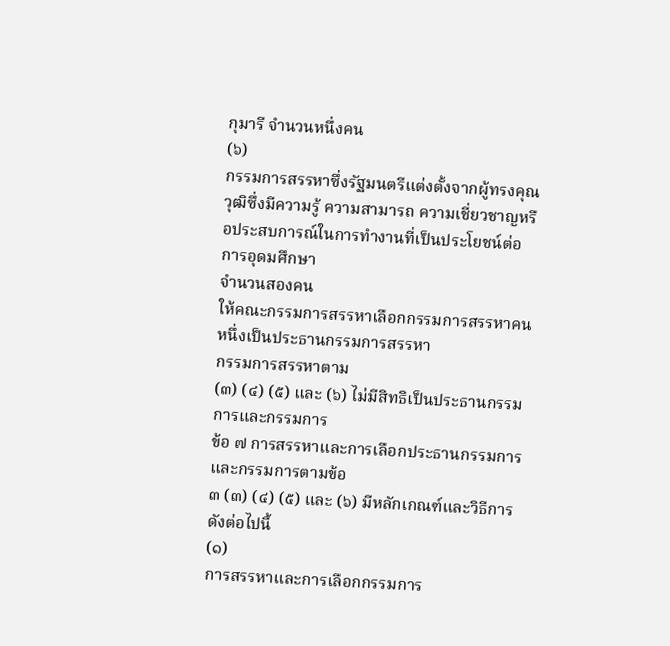กุมารี จำนวนหนึ่งคน
(๖)
กรรมการสรรหาซึ่งรัฐมนตรีแต่งตั้งจากผู้ทรงคุณวุฒิซึ่งมีความรู้ ความสามารถ ความเชี่ยวชาญหรือประสบการณ์ในการทำงานที่เป็นประโยชน์ต่อการอุดมศึกษา
จำนวนสองคน
ให้คณะกรรมการสรรหาเลือกกรรมการสรรหาคนหนึ่งเป็นประธานกรรมการสรรหา
กรรมการสรรหาตาม
(๓) (๔) (๕) และ (๖) ไม่มีสิทธิเป็นประธานกรรมการและกรรมการ
ข้อ ๗ การสรรหาและการเลือกประธานกรรมการและกรรมการตามข้อ
๓ (๓) (๔) (๕) และ (๖) มีหลักเกณฑ์และวิธีการ ดังต่อไปนี้
(๑)
การสรรหาและการเลือกกรรมการ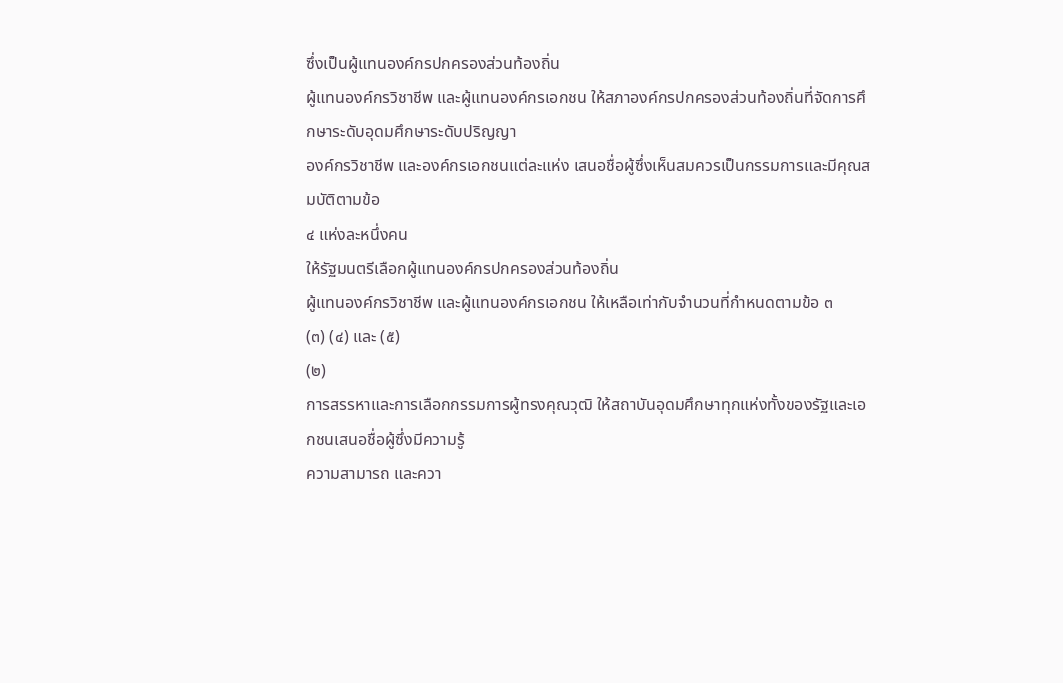ซึ่งเป็นผู้แทนองค์กรปกครองส่วนท้องถิ่น
ผู้แทนองค์กรวิชาชีพ และผู้แทนองค์กรเอกชน ให้สภาองค์กรปกครองส่วนท้องถิ่นที่จัดการศึกษาระดับอุดมศึกษาระดับปริญญา
องค์กรวิชาชีพ และองค์กรเอกชนแต่ละแห่ง เสนอชื่อผู้ซึ่งเห็นสมควรเป็นกรรมการและมีคุณสมบัติตามข้อ
๔ แห่งละหนึ่งคน
ให้รัฐมนตรีเลือกผู้แทนองค์กรปกครองส่วนท้องถิ่น
ผู้แทนองค์กรวิชาชีพ และผู้แทนองค์กรเอกชน ให้เหลือเท่ากับจำนวนที่กำหนดตามข้อ ๓
(๓) (๔) และ (๕)
(๒)
การสรรหาและการเลือกกรรมการผู้ทรงคุณวุฒิ ให้สถาบันอุดมศึกษาทุกแห่งทั้งของรัฐและเอกชนเสนอชื่อผู้ซึ่งมีความรู้
ความสามารถ และควา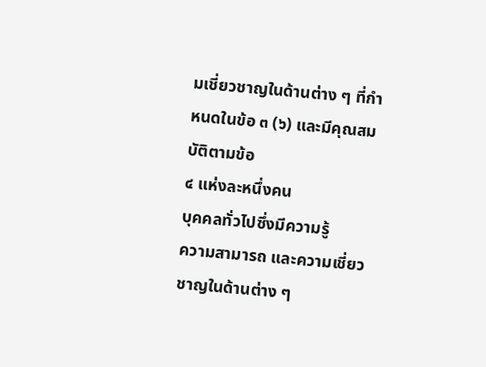มเชี่ยวชาญในด้านต่าง ๆ ที่กำหนดในข้อ ๓ (๖) และมีคุณสมบัติตามข้อ
๔ แห่งละหนึ่งคน
บุคคลทั่วไปซึ่งมีความรู้
ความสามารถ และความเชี่ยวชาญในด้านต่าง ๆ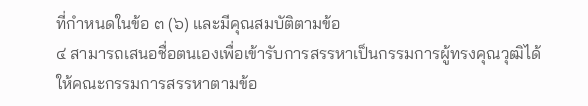ที่กำหนดในข้อ ๓ (๖) และมีคุณสมบัติตามข้อ
๔ สามารถเสนอชื่อตนเองเพื่อเข้ารับการสรรหาเป็นกรรมการผู้ทรงคุณวุฒิได้
ให้คณะกรรมการสรรหาตามข้อ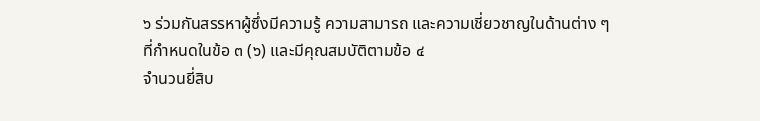๖ ร่วมกันสรรหาผู้ซึ่งมีความรู้ ความสามารถ และความเชี่ยวชาญในด้านต่าง ๆ
ที่กำหนดในข้อ ๓ (๖) และมีคุณสมบัติตามข้อ ๔
จำนวนยี่สิบ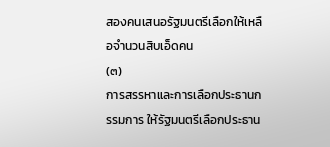สองคนเสนอรัฐมนตรีเลือกให้เหลือจำนวนสิบเอ็ดคน
(๓)
การสรรหาและการเลือกประธานกรรมการ ให้รัฐมนตรีเลือกประธาน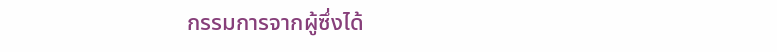กรรมการจากผู้ซึ่งได้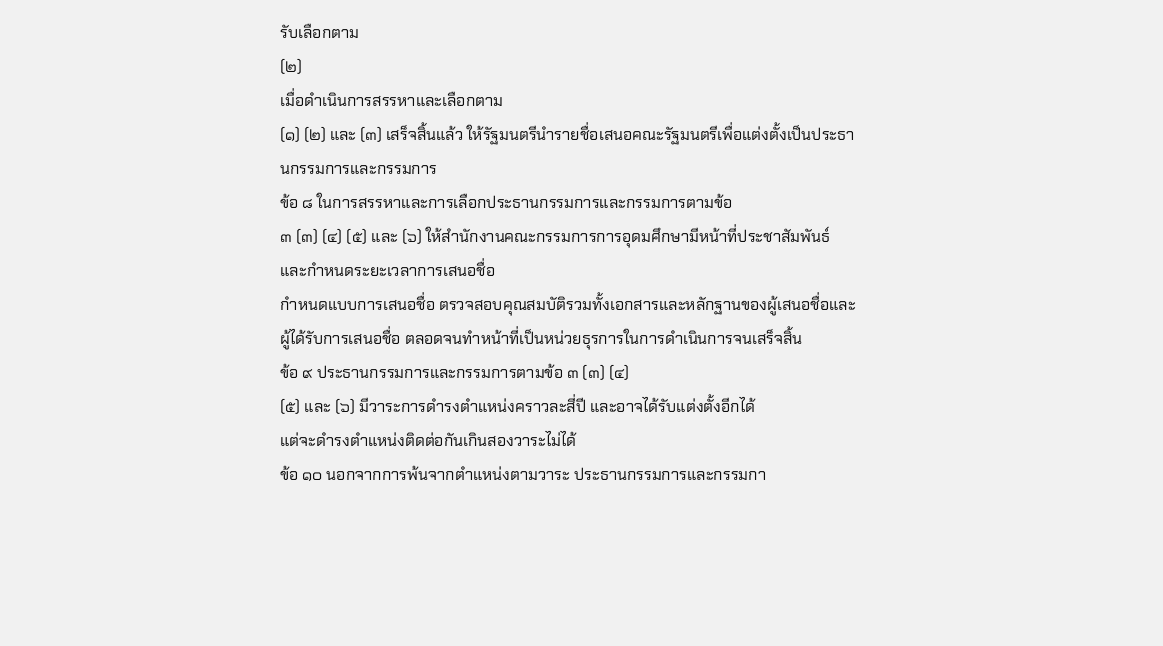รับเลือกตาม
(๒)
เมื่อดำเนินการสรรหาและเลือกตาม
(๑) (๒) และ (๓) เสร็จสิ้นแล้ว ให้รัฐมนตรีนำรายชื่อเสนอคณะรัฐมนตรีเพื่อแต่งตั้งเป็นประธานกรรมการและกรรมการ
ข้อ ๘ ในการสรรหาและการเลือกประธานกรรมการและกรรมการตามข้อ
๓ (๓) (๔) (๕) และ (๖) ให้สำนักงานคณะกรรมการการอุดมศึกษามีหน้าที่ประชาสัมพันธ์และกำหนดระยะเวลาการเสนอชื่อ
กำหนดแบบการเสนอชื่อ ตรวจสอบคุณสมบัติรวมทั้งเอกสารและหลักฐานของผู้เสนอชื่อและผู้ได้รับการเสนอชื่อ ตลอดจนทำหน้าที่เป็นหน่วยธุรการในการดำเนินการจนเสร็จสิ้น
ข้อ ๙ ประธานกรรมการและกรรมการตามข้อ ๓ (๓) (๔)
(๕) และ (๖) มีวาระการดำรงตำแหน่งคราวละสี่ปี และอาจได้รับแต่งตั้งอีกได้
แต่จะดำรงตำแหน่งติดต่อกันเกินสองวาระไม่ได้
ข้อ ๑๐ นอกจากการพ้นจากตำแหน่งตามวาระ ประธานกรรมการและกรรมกา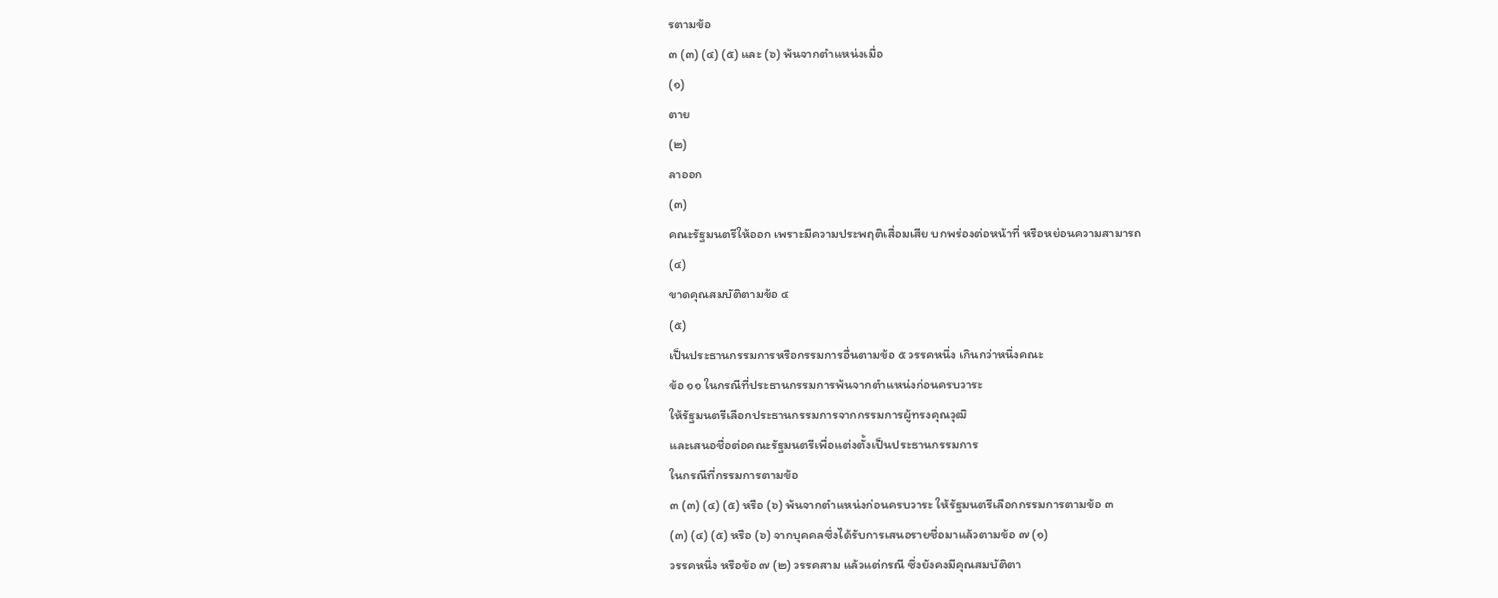รตามข้อ
๓ (๓) (๔) (๕) และ (๖) พ้นจากตำแหน่งเมื่อ
(๑)
ตาย
(๒)
ลาออก
(๓)
คณะรัฐมนตรีให้ออก เพราะมีความประพฤติเสื่อมเสีย บกพร่องต่อหน้าที่ หรือหย่อนความสามารถ
(๔)
ขาดคุณสมบัติตามข้อ ๔
(๕)
เป็นประธานกรรมการหรือกรรมการอื่นตามข้อ ๕ วรรคหนึ่ง เกินกว่าหนึ่งคณะ
ข้อ ๑๑ ในกรณีที่ประธานกรรมการพ้นจากตำแหน่งก่อนครบวาระ
ให้รัฐมนตรีเลือกประธานกรรมการจากกรรมการผู้ทรงคุณวุฒิ
และเสนอชื่อต่อคณะรัฐมนตรีเพื่อแต่งตั้งเป็นประธานกรรมการ
ในกรณีที่กรรมการตามข้อ
๓ (๓) (๔) (๕) หรือ (๖) พ้นจากตำแหน่งก่อนครบวาระ ให้รัฐมนตรีเลือกกรรมการตามข้อ ๓
(๓) (๔) (๕) หรือ (๖) จากบุคคลซึ่งได้รับการเสนอรายชื่อมาแล้วตามข้อ ๗ (๑)
วรรคหนึ่ง หรือข้อ ๗ (๒) วรรคสาม แล้วแต่กรณี ซึ่งยังคงมีคุณสมบัติตา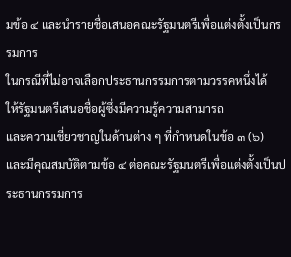มข้อ ๔ และนำรายชื่อเสนอคณะรัฐมนตรีเพื่อแต่งตั้งเป็นกรรมการ
ในกรณีที่ไม่อาจเลือกประธานกรรมการตามวรรคหนึ่งได้
ให้รัฐมนตรีเสนอชื่อผู้ซึ่งมีความรู้ความสามารถ
และความเชี่ยวชาญในด้านต่าง ๆ ที่กำหนดในข้อ ๓ (๖) และมีคุณสมบัติตามข้อ ๔ ต่อคณะรัฐมนตรีเพื่อแต่งตั้งเป็นประธานกรรมการ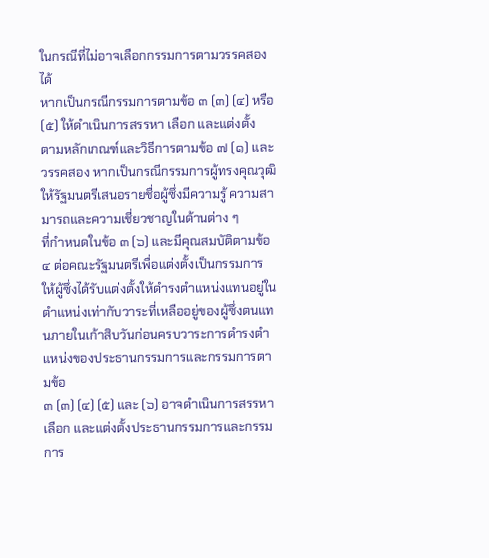ในกรณีที่ไม่อาจเลือกกรรมการตามวรรคสองได้
หากเป็นกรณีกรรมการตามข้อ ๓ (๓) (๔) หรือ (๕) ให้ดำเนินการสรรหา เลือก และแต่งตั้ง
ตามหลักเกณฑ์และวิธีการตามข้อ ๗ (๑) และวรรคสอง หากเป็นกรณีกรรมการผู้ทรงคุณวุฒิ
ให้รัฐมนตรีเสนอรายชื่อผู้ซึ่งมีความรู้ ความสามารถและความเชี่ยวชาญในด้านต่าง ๆ
ที่กำหนดในข้อ ๓ (๖) และมีคุณสมบัติตามข้อ ๔ ต่อคณะรัฐมนตรีเพื่อแต่งตั้งเป็นกรรมการ
ให้ผู้ซึ่งได้รับแต่งตั้งให้ดำรงตำแหน่งแทนอยู่ในตำแหน่งเท่ากับวาระที่เหลืออยู่ของผู้ซึ่งตนแทนภายในเก้าสิบวันก่อนครบวาระการดำรงตำแหน่งของประธานกรรมการและกรรมการตามข้อ
๓ (๓) (๔) (๕) และ (๖) อาจดำเนินการสรรหา เลือก และแต่งตั้งประธานกรรมการและกรรมการ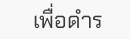เพื่อดำร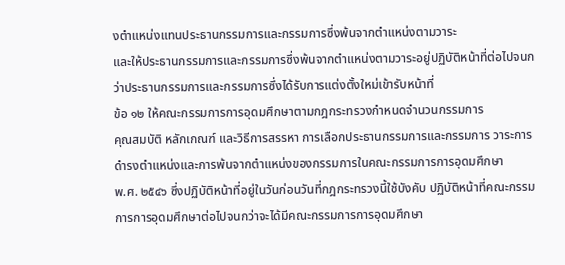งตำแหน่งแทนประธานกรรมการและกรรมการซึ่งพ้นจากตำแหน่งตามวาระ
และให้ประธานกรรมการและกรรมการซึ่งพ้นจากตำแหน่งตามวาระอยู่ปฏิบัติหน้าที่ต่อไปจนกว่าประธานกรรมการและกรรมการซึ่งได้รับการแต่งตั้งใหม่เข้ารับหน้าที่
ข้อ ๑๒ ให้คณะกรรมการการอุดมศึกษาตามกฎกระทรวงกำหนดจำนวนกรรมการ
คุณสมบัติ หลักเกณฑ์ และวิธีการสรรหา การเลือกประธานกรรมการและกรรมการ วาระการดำรงตำแหน่งและการพ้นจากตำแหน่งของกรรมการในคณะกรรมการการอุดมศึกษา
พ.ศ. ๒๕๔๖ ซึ่งปฏิบัติหน้าที่อยู่ในวันก่อนวันที่กฎกระทรวงนี้ใช้บังคับ ปฏิบัติหน้าที่คณะกรรมการการอุดมศึกษาต่อไปจนกว่าจะได้มีคณะกรรมการการอุดมศึกษา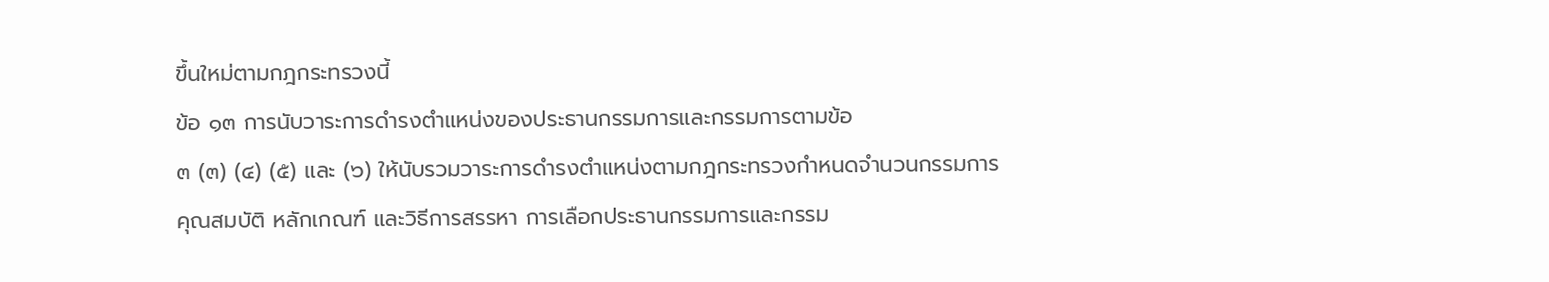ขึ้นใหม่ตามกฎกระทรวงนี้
ข้อ ๑๓ การนับวาระการดำรงตำแหน่งของประธานกรรมการและกรรมการตามข้อ
๓ (๓) (๔) (๕) และ (๖) ให้นับรวมวาระการดำรงตำแหน่งตามกฎกระทรวงกำหนดจำนวนกรรมการ
คุณสมบัติ หลักเกณฑ์ และวิธีการสรรหา การเลือกประธานกรรมการและกรรม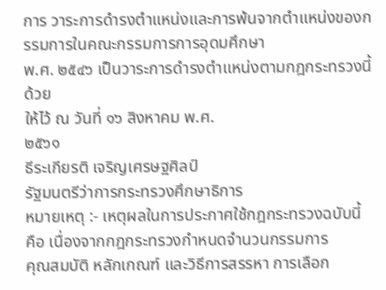การ วาระการดำรงตำแหน่งและการพ้นจากตำแหน่งของกรรมการในคณะกรรมการการอุดมศึกษา
พ.ศ. ๒๕๔๖ เป็นวาระการดำรงตำแหน่งตามกฎกระทรวงนี้ด้วย
ให้ไว้ ณ วันที่ ๑๖ สิงหาคม พ.ศ.
๒๕๖๑
ธีระเกียรติ เจริญเศรษฐศิลป์
รัฐมนตรีว่าการกระทรวงศึกษาธิการ
หมายเหตุ :- เหตุผลในการประกาศใช้กฎกระทรวงฉบับนี้ คือ เนื่องจากกฎกระทรวงกำหนดจำนวนกรรมการ
คุณสมบัติ หลักเกณฑ์ และวิธีการสรรหา การเลือก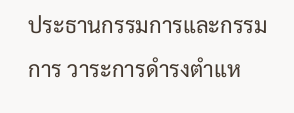ประธานกรรมการและกรรมการ วาระการดำรงตำแห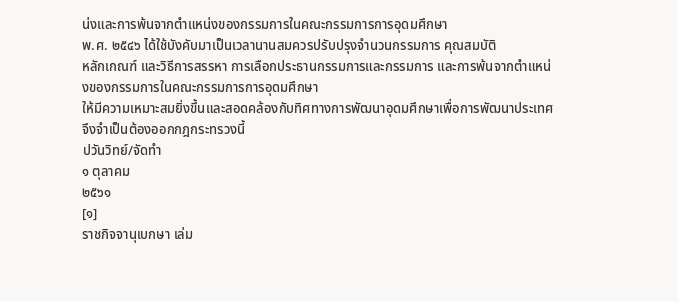น่งและการพ้นจากตำแหน่งของกรรมการในคณะกรรมการการอุดมศึกษา
พ.ศ. ๒๕๔๖ ได้ใช้บังคับมาเป็นเวลานานสมควรปรับปรุงจำนวนกรรมการ คุณสมบัติ
หลักเกณฑ์ และวิธีการสรรหา การเลือกประธานกรรมการและกรรมการ และการพ้นจากตำแหน่งของกรรมการในคณะกรรมการการอุดมศึกษา
ให้มีความเหมาะสมยิ่งขึ้นและสอดคล้องกับทิศทางการพัฒนาอุดมศึกษาเพื่อการพัฒนาประเทศ
จึงจำเป็นต้องออกกฎกระทรวงนี้
ปวันวิทย์/จัดทำ
๑ ตุลาคม
๒๕๖๑
[๑]
ราชกิจจานุเบกษา เล่ม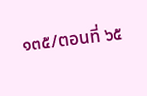๑๓๕/ตอนที่ ๖๕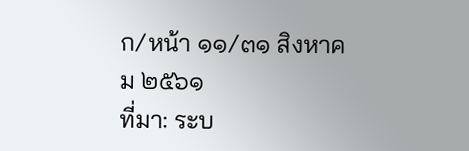ก/หน้า ๑๑/๓๑ สิงหาคม ๒๕๖๑
ที่มา: ระบ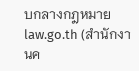บกลางกฎหมาย law.go.th (สำนักงานค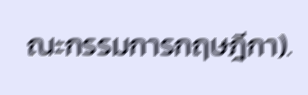ณะกรรมการกฤษฎีกา).